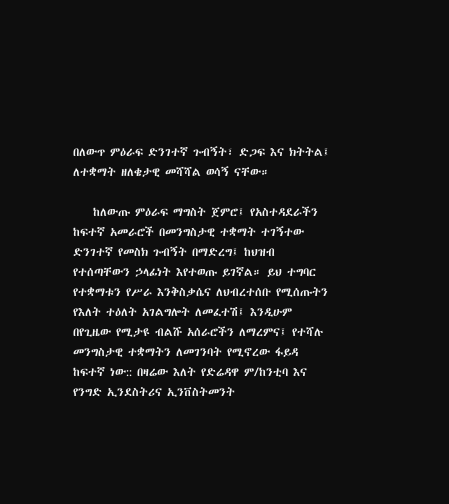በለውጥ ምዕራፍ ድንገተኛ ጉብኝት፣ ድጋፍ እና ክትትል፤ ለተቋማት ዘለቄታዊ መሻሻል ወሳኝ ናቸው።

    ከለውጡ ምዕራፍ ማግስት ጀምሮ፤ የአስተዳደራችን ከፍተኛ አመራሮች በመንግስታዊ ተቋማት ተገኝተው ድንገተኛ የመስክ ጉብኝት በማድረግ፤ ከህዝብ የተሰጣቸውን ኃላፊነት እየተወጡ ይገኛል። ይህ ተግባር የተቋማቱን የሥራ እንቅስቃሴና ለህብረተሰቡ የሚሰጡትን የእለት ተዕለት አገልግሎት ለመፈተሽ፤ እንዲሁም በየጊዜው የሚታዩ ብልሹ አሰራሮችን ለማረምና፤ የተሻሉ መንግስታዊ ተቋማትን ለመገንባት የሚኖረው ፋይዳ ከፍተኛ ነው:: በዛሬው እለት የድሬዳዋ ም/ከንቲባ እና የንግድ ኢንደስትሪና ኢንቨስትመንት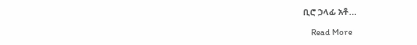ቢሮ ኃላፊ አቶ…

    Read More